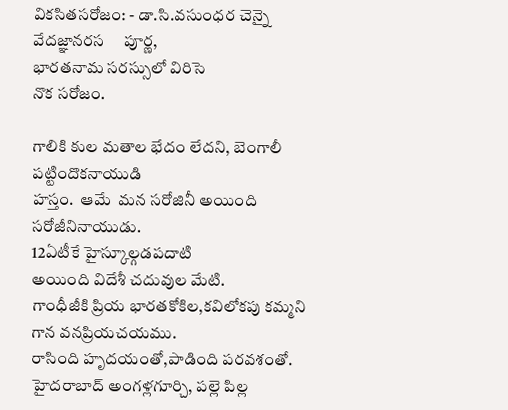వికసితసరోజం: - డా.సి.వసుంధర చెన్నై
వేదజ్ఞానరస     పూర్ణ,
భారతనామ సరస్సులో విరిసె
నొక సరోజం.

గాలికి కుల మతాల భేదం లేదని, బెంగాలీ పట్టిందొకనాయుడి
హస్తం.  ఆమే  మన సరోజినీ అయింది సరోజీనినాయుడు.
12ఏటీకే హైస్కూల్గడపదాటి
అయింది విదేశీ చదువుల మేటి.
గాంధీజీకి ప్రియ భారతకోకిల,కవిలోకపు కమ్మని గాన వనప్రియచయము.
రాసింది హృదయంతో,పాడింది పరవశంతో.
హైదరాబాద్ అంగళ్లగూర్చి, పల్లె పిల్ల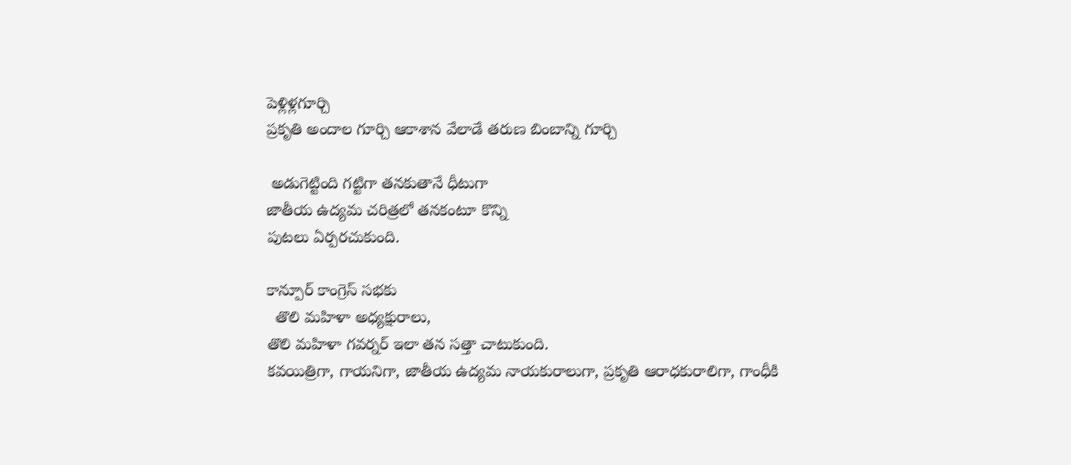పెళ్లిళ్లగూర్చి
ప్రకృతి అందాల గూర్చి ఆకాశాన వేలాడే తరుణ బింబాన్ని గూర్చి

 అడుగెట్టింది గట్టిగా తనకుతానే ధీటుగా
జాతీయ ఉద్యమ చరిత్రలో తనకంటూ కొన్ని
పుటలు ఏర్పరచుకుంది.

కాన్పూర్ కాంగ్రెస్ సభకు
  తొలి మహిళా అధ్యక్షురాలు,
తొలి మహిళా గవర్నర్ ఇలా తన సత్తా చాటుకుంది.
కవయిత్రిగా, గాయనిగా, జాతీయ ఉద్యమ నాయకురాలుగా, ప్రకృతి ఆరాధకురాలిగా, గాంధీకి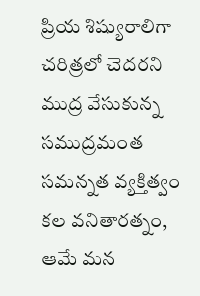ప్రియ శిష్యురాలిగా చరిత్రలో చెదరని ముద్ర వేసుకున్న సముద్రమంత
సమన్నత వ్యక్తిత్వం కల వనితారత్నం, ఆమే మన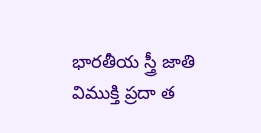భారతీయ స్త్రీ జాతి విముక్తి ప్రదా త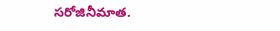సరోజినీమాత.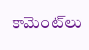కామెంట్‌లు